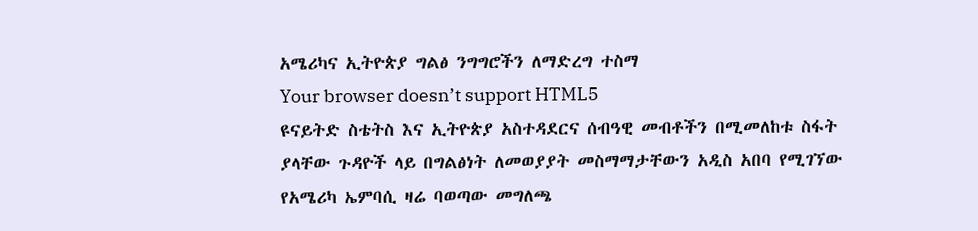አሜሪካና ኢትዮጵያ ግልፅ ንግግሮችን ለማድረግ ተስማ
Your browser doesn’t support HTML5
ዩናይትድ ስቴትስ እና ኢትዮጵያ አስተዳደርና ሰብዓዊ መብቶችን በሚመለከቱ ስፋት ያላቸው ጉዳዮች ላይ በግልፅነት ለመወያያት መስማማታቸውን አዲስ አበባ የሚገኘው የአሜሪካ ኤምባሲ ዛሬ ባወጣው መግለጫ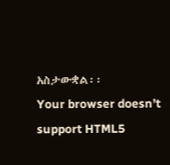አስታውቋል፡፡
Your browser doesn’t support HTML5